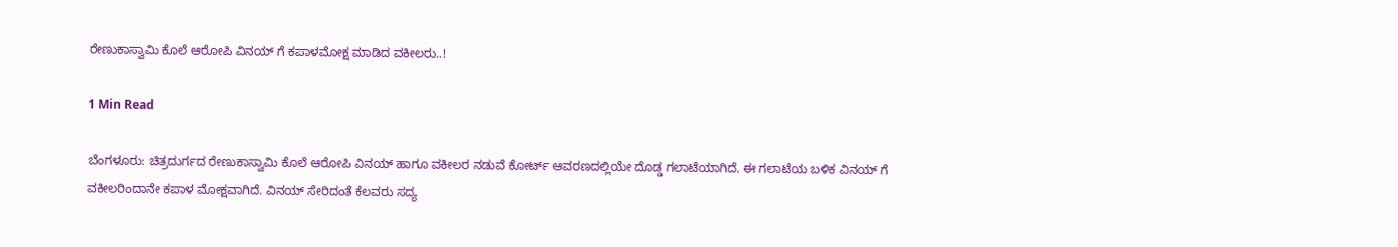ರೇಣುಕಾಸ್ವಾಮಿ ಕೊಲೆ ಆರೋಪಿ ವಿನಯ್ ಗೆ ಕಪಾಳಮೋಕ್ಷ ಮಾಡಿದ ವಕೀಲರು..!

1 Min Read

ಬೆಂಗಳೂರು: ಚಿತ್ರದುರ್ಗದ ರೇಣುಕಾಸ್ವಾಮಿ ಕೊಲೆ ಆರೋಪಿ ವಿನಯ್ ಹಾಗೂ ವಕೀಲರ ನಡುವೆ‌ ಕೋರ್ಟ್ ಆವರಣದಲ್ಲಿಯೇ ದೊಡ್ಡ ಗಲಾಟೆಯಾಗಿದೆ. ಈ ಗಲಾಟೆಯ ಬಳಿಕ ವಿನಯ್ ಗೆ ವಕೀಲರಿಂದಾನೇ ಕಪಾಳ ಮೋಕ್ಷವಾಗಿದೆ. ವಿನಯ್ ಸೇರಿದಂತೆ ಕೆಲವರು ಸದ್ಯ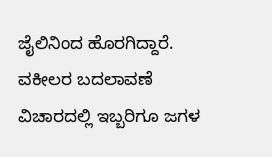ಜೈಲಿನಿಂದ ಹೊರಗಿದ್ದಾರೆ. ವಕೀಲರ ಬದಲಾವಣೆ ವಿಚಾರದಲ್ಲಿ ಇಬ್ಬರಿಗೂ ಜಗಳ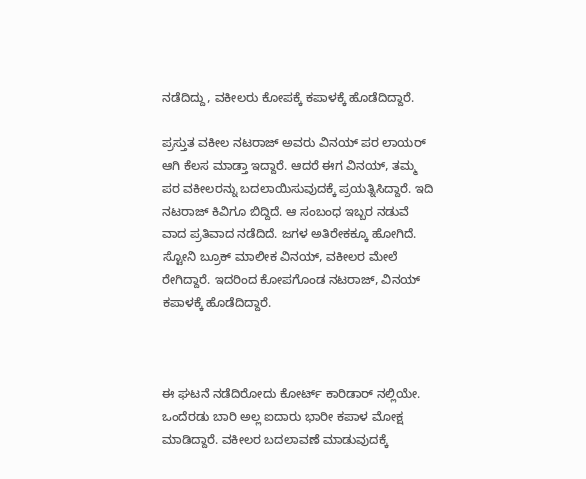ನಡೆದಿದ್ದು, ವಕೀಲರು ಕೋಪಕ್ಕೆ ಕಪಾಳಕ್ಕೆ ಹೊಡೆದಿದ್ದಾರೆ.

ಪ್ರಸ್ತುತ ವಕೀಲ ನಟರಾಜ್ ಅವರು ವಿನಯ್ ಪರ ಲಾಯರ್ ಆಗಿ ಕೆಲಸ ಮಾಡ್ತಾ ಇದ್ದಾರೆ. ಆದರೆ ಈಗ ವಿನಯ್, ತಮ್ಮ ಪರ ವಕೀಲರನ್ನು ಬದಲಾಯಿಸುವುದಕ್ಕೆ ಪ್ರಯತ್ನಿಸಿದ್ದಾರೆ. ಇದಿ ನಟರಾಜ್ ಕಿವಿಗೂ ಬಿದ್ದಿದೆ. ಆ ಸಂಬಂಧ ಇಬ್ಬರ ನಡುವೆ ವಾದ ಪ್ರತಿವಾದ ನಡೆದಿದೆ. ಜಗಳ ಅತಿರೇಕಕ್ಕೂ ಹೋಗಿದೆ. ಸ್ಟೋನಿ ಬ್ರೂಕ್ ಮಾಲೀಕ ವಿನಯ್, ವಕೀಲರ ಮೇಲೆ ರೇಗಿದ್ದಾರೆ. ಇದರಿಂದ ಕೋಪಗೊಂಡ ನಟರಾಜ್, ವಿನಯ್ ಕಪಾಳಕ್ಕೆ ಹೊಡೆದಿದ್ದಾರೆ.



ಈ ಘಟನೆ ನಡೆದಿರೋದು ಕೋರ್ಟ್ ಕಾರಿಡಾರ್ ನಲ್ಲಿಯೇ. ಒಂದೆರಡು ಬಾರಿ ಅಲ್ಲ ಐದಾರು ಭಾರೀ ಕಪಾಳ ಮೋಕ್ಷ ಮಾಡಿದ್ದಾರೆ. ವಕೀಲರ ಬದಲಾವಣೆ ಮಾಡುವುದಕ್ಕೆ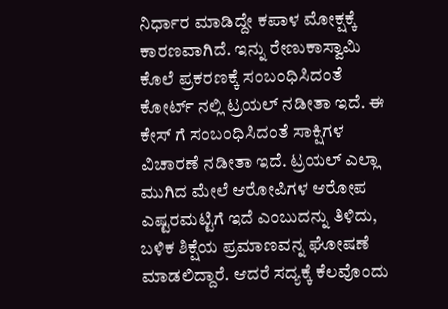ನಿರ್ಧಾರ ಮಾಡಿದ್ದೇ ಕಪಾಳ ಮೋಕ್ಷಕ್ಕೆ ಕಾರಣವಾಗಿದೆ. ಇನ್ನು ರೇಣುಕಾಸ್ವಾಮಿ ಕೊಲೆ ಪ್ರಕರಣಕ್ಕೆ ಸಂಬಂಧಿಸಿದಂತೆ ಕೋರ್ಟ್ ನಲ್ಲಿ ಟ್ರಯಲ್ ನಡೀತಾ ಇದೆ. ಈ ಕೇಸ್ ಗೆ ಸಂಬಂಧಿಸಿದಂತೆ ಸಾಕ್ಷಿಗಳ ವಿಚಾರಣೆ ನಡೀತಾ ಇದೆ. ಟ್ರಯಲ್ ಎಲ್ಲಾ ಮುಗಿದ ಮೇಲೆ ಆರೋಪಿಗಳ ಆರೋಪ ಎಷ್ಟರಮಟ್ಟಿಗೆ ಇದೆ ಎಂಬುದನ್ನು ತಿಳಿದು, ಬಳಿಕ ಶಿಕ್ಷೆಯ ಪ್ರಮಾಣವನ್ನ ಘೋಷಣೆ ಮಾಡಲಿದ್ದಾರೆ. ಆದರೆ ಸದ್ಯಕ್ಕೆ ಕೆಲವೊಂದು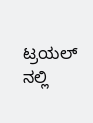ಟ್ರಯಲ್ ನಲ್ಲಿ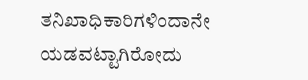ತನಿಖಾಧಿಕಾರಿಗಳಿಂದಾನೇ ಯಡವಟ್ಟಾಗಿರೋದು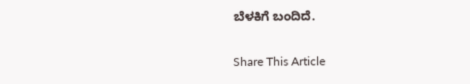ಬೆಳಕಿಗೆ ಬಂದಿದೆ.

Share This Article